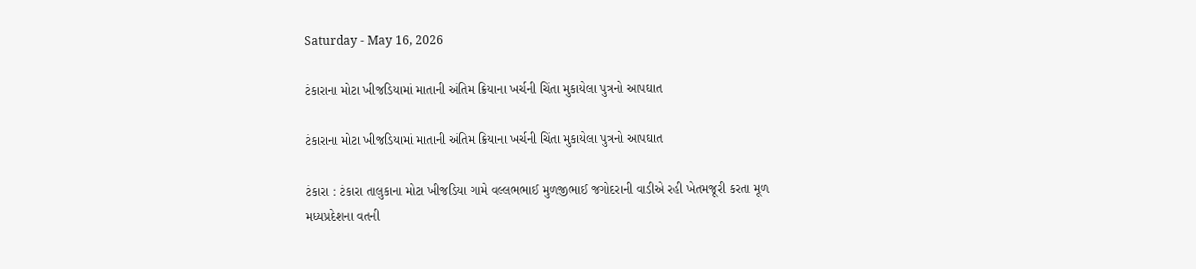Saturday - May 16, 2026

ટંકારાના મોટા ખીજડિયામાં માતાની અંતિમ ક્રિયાના ખર્ચની ચિંતા મુકાયેલા પુત્રનો આપઘાત

ટંકારાના મોટા ખીજડિયામાં માતાની અંતિમ ક્રિયાના ખર્ચની ચિંતા મુકાયેલા પુત્રનો આપઘાત

ટંકારા : ટંકારા તાલુકાના મોટા ખીજડિયા ગામે વલ્લભભાઈ મુળજીભાઈ જગોદરાની વાડીએ રહી ખેતમજૂરી કરતા મૂળ મધ્યપ્રદેશના વતની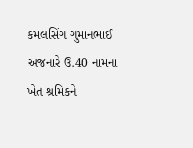કમલસિંગ ગુમાનભાઈ અજનારે ઉ.40 નામના ખેત શ્રમિકને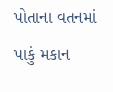પોતાના વતનમાં પાકું મકાન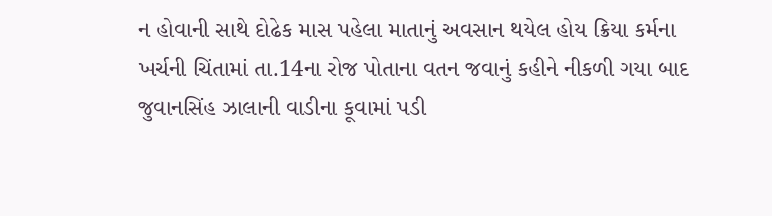ન હોવાની સાથે દોઢેક માસ પહેલા માતાનું અવસાન થયેલ હોય ક્રિયા કર્મના ખર્ચની ચિંતામાં તા.14ના રોજ પોતાના વતન જવાનું કહીને નીકળી ગયા બાદ જુવાનસિંહ ઝાલાની વાડીના કૂવામાં પડી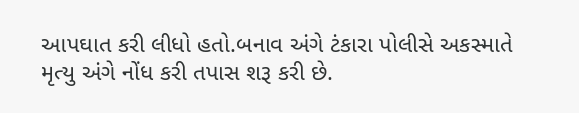આપઘાત કરી લીધો હતો.બનાવ અંગે ટંકારા પોલીસે અકસ્માતે મૃત્યુ અંગે નોંધ કરી તપાસ શરૂ કરી છે.